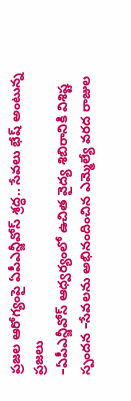ప్రజల ఆరోగ్యంపై ఏపీఎన్జీవోస్ శ్రద్ధ.. సేవలు భేష్ అంటున్న ప్రజలు
–ఏపీఎన్జీవోస్ ఆధ్వర్యంలో ఉచిత వైద్య శిబిరానికి విశిష్ట స్పందన –సేవలను అభినందించిన ఎమ్మెల్యే వరద రాజుల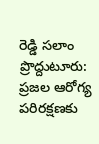రెడ్డి సలాం ప్రొద్దుటూరు: ప్రజల ఆరోగ్య పరిరక్షణకు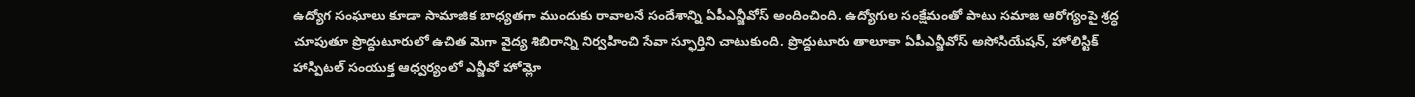ఉద్యోగ సంఘాలు కూడా సామాజిక బాధ్యతగా ముందుకు రావాలనే సందేశాన్ని ఏపీఎన్జీవోస్ అందించింది. ఉద్యోగుల సంక్షేమంతో పాటు సమాజ ఆరోగ్యంపై శ్రద్ధ చూపుతూ ప్రొద్దుటూరులో ఉచిత మెగా వైద్య శిబిరాన్ని నిర్వహించి సేవా స్ఫూర్తిని చాటుకుంది. ప్రొద్దుటూరు తాలూకా ఏపీఎన్జీవోస్ అసోసియేషన్, హోలిస్టిక్ హాస్పిటల్ సంయుక్త ఆధ్వర్యంలో ఎన్జీవో హోమ్లో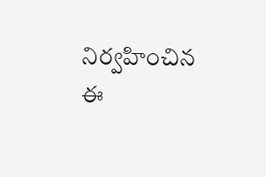నిర్వహించిన ఈ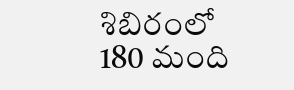శిబిరంలో 180 మంది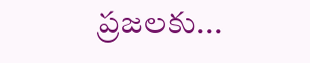ప్రజలకు...